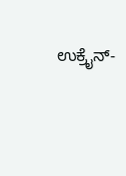ಉಕ್ರೈನ್-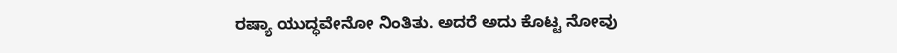ರಷ್ಯಾ ಯುದ್ಧವೇನೋ ನಿಂತಿತು. ಅದರೆ ಅದು ಕೊಟ್ಟ ನೋವು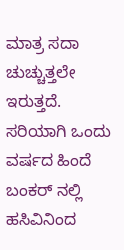ಮಾತ್ರ ಸದಾ ಚುಚ್ಚುತ್ತಲೇ ಇರುತ್ತದೆ. ಸರಿಯಾಗಿ ಒಂದು ವರ್ಷದ ಹಿಂದೆ ಬಂಕರ್ ನಲ್ಲಿ ಹಸಿವಿನಿಂದ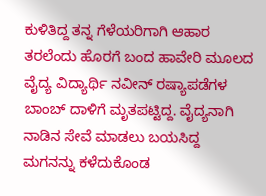ಕುಳಿತಿದ್ದ ತನ್ನ ಗೆಳೆಯರಿಗಾಗಿ ಆಹಾರ ತರಲೆಂದು ಹೊರಗೆ ಬಂದ ಹಾವೇರಿ ಮೂಲದ ವೈದ್ಯ ವಿದ್ಯಾರ್ಥಿ ನವೀನ್ ರಷ್ಯಾಪಡೆಗಳ ಬಾಂಬ್ ದಾಳಿಗೆ ಮೃತಪಟ್ಟಿದ್ದ. ವೈದ್ಯನಾಗಿ ನಾಡಿನ ಸೇವೆ ಮಾಡಲು ಬಯಸಿದ್ದ ಮಗನನ್ನು ಕಳೆದುಕೊಂಡ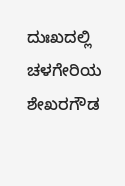ದುಃಖದಲ್ಲಿ ಚಳಗೇರಿಯ ಶೇಖರಗೌಡ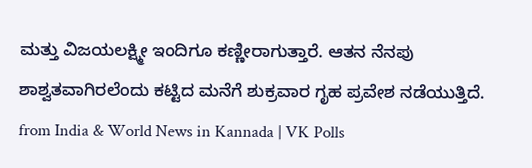ಮತ್ತು ವಿಜಯಲಕ್ಷ್ಮೀ ಇಂದಿಗೂ ಕಣ್ಣೀರಾಗುತ್ತಾರೆ. ಆತನ ನೆನಪು ಶಾಶ್ವತವಾಗಿರಲೆಂದು ಕಟ್ಟಿದ ಮನೆಗೆ ಶುಕ್ರವಾರ ಗೃಹ ಪ್ರವೇಶ ನಡೆಯುತ್ತಿದೆ.
from India & World News in Kannada | VK Polls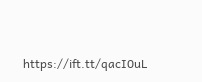https://ift.tt/qacI0uL